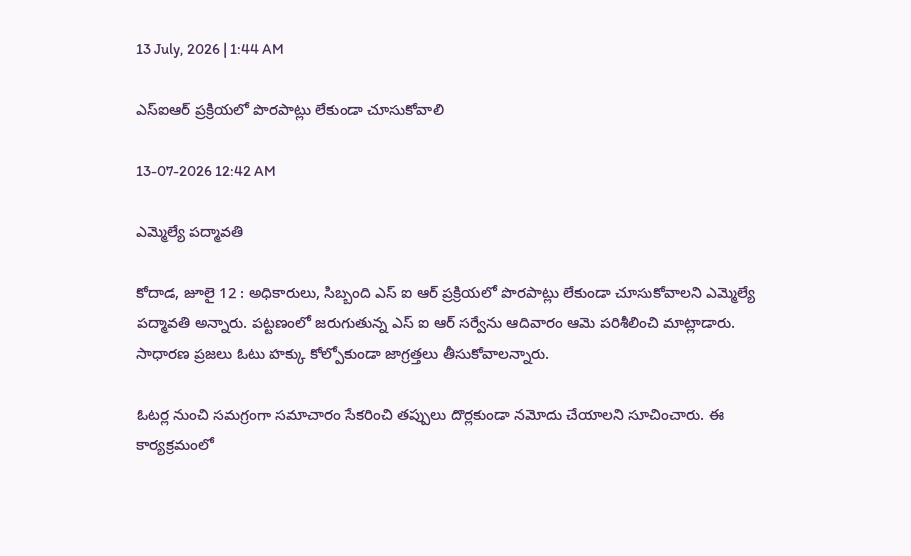13 July, 2026 | 1:44 AM

ఎస్‌ఐఆర్ ప్రక్రియలో పొరపాట్లు లేకుండా చూసుకోవాలి

13-07-2026 12:42 AM

ఎమ్మెల్యే పద్మావతి

కోదాడ, జూలై 12 : అధికారులు, సిబ్బంది ఎస్ ఐ ఆర్ ప్రక్రియలో పొరపాట్లు లేకుండా చూసుకోవాలని ఎమ్మెల్యే పద్మావతి అన్నారు. పట్టణంలో జరుగుతున్న ఎస్ ఐ ఆర్ సర్వేను ఆదివారం ఆమె పరిశీలించి మాట్లాడారు. సాధారణ ప్రజలు ఓటు హక్కు కోల్పోకుండా జాగ్రత్తలు తీసుకోవాలన్నారు.

ఓటర్ల నుంచి సమగ్రంగా సమాచారం సేకరించి తప్పులు దొర్లకుండా నమోదు చేయాలని సూచించారు. ఈ కార్యక్రమంలో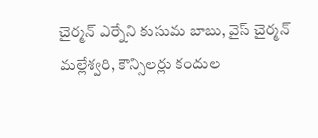చైర్మన్ ఎర్నేని కుసుమ బాబు, వైస్ చైర్మన్ మల్లేశ్వరి, కౌన్సిలర్లు కందుల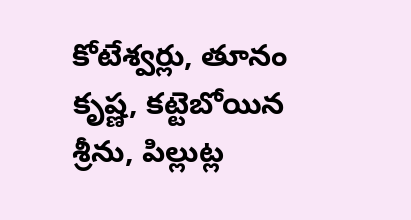కోటేశ్వర్లు, తూనం కృష్ణ, కట్టెబోయిన శ్రీను, పిల్లుట్ల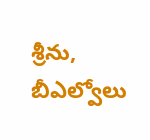శ్రీను, బీఎల్వోలు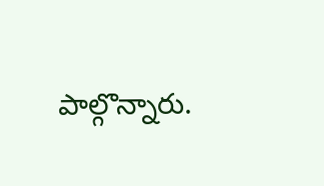పాల్గొన్నారు.